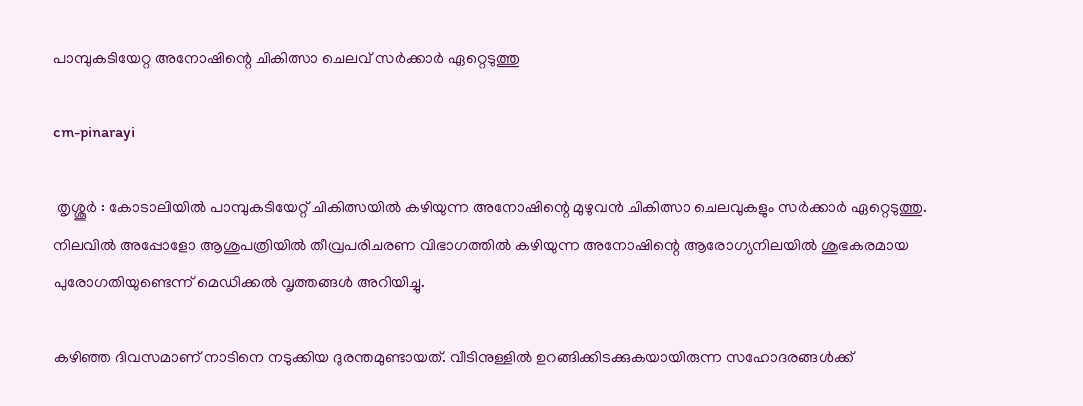പാമ്പുകടിയേറ്റ അനോഷിന്റെ ചികിത്സാ ചെലവ് സർക്കാർ ഏറ്റെടുത്തു

cm-pinarayi

 തൃശ്ശൂർ : കോടാലിയിൽ പാമ്പുകടിയേറ്റ് ചികിത്സയിൽ കഴിയുന്ന അനോഷിന്റെ മുഴുവൻ ചികിത്സാ ചെലവുകളും സർക്കാർ ഏറ്റെടുത്തു. നിലവിൽ അപ്പോളോ ആശുപത്രിയിൽ തീവ്രപരിചരണ വിഭാഗത്തിൽ കഴിയുന്ന അനോഷിന്റെ ആരോഗ്യനിലയിൽ ശുഭകരമായ പുരോഗതിയുണ്ടെന്ന് മെഡിക്കൽ വൃത്തങ്ങൾ അറിയിച്ചു.

കഴിഞ്ഞ ദിവസമാണ് നാടിനെ നടുക്കിയ ദുരന്തമുണ്ടായത്. വീടിനുള്ളിൽ ഉറങ്ങിക്കിടക്കുകയായിരുന്ന സഹോദരങ്ങൾക്ക്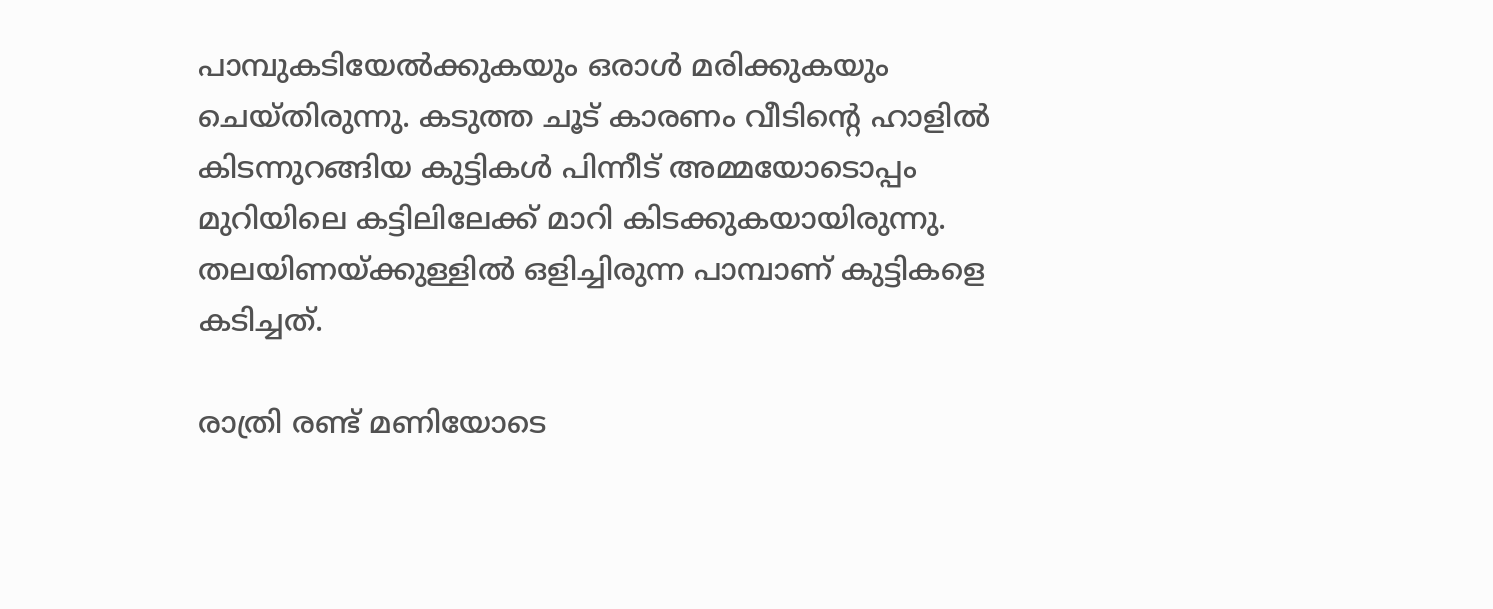പാമ്പുകടിയേൽക്കുകയും ഒരാൾ മരിക്കുകയും ചെയ്തിരുന്നു. കടുത്ത ചൂട് കാരണം വീടിന്റെ ഹാളിൽ കിടന്നുറങ്ങിയ കുട്ടികൾ പിന്നീട് അമ്മയോടൊപ്പം മുറിയിലെ കട്ടിലിലേക്ക് മാറി കിടക്കുകയായിരുന്നു. തലയിണയ്ക്കുള്ളിൽ ഒളിച്ചിരുന്ന പാമ്പാണ് കുട്ടികളെ കടിച്ചത്.

രാത്രി രണ്ട് മണിയോടെ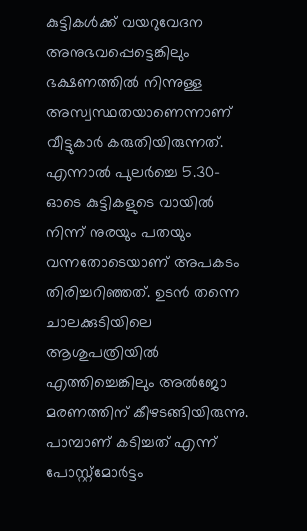കുട്ടികൾക്ക് വയറുവേദന അനുഭവപ്പെട്ടെങ്കിലും ഭക്ഷണത്തിൽ നിന്നുള്ള അസ്വസ്ഥതയാണെന്നാണ് വീട്ടുകാർ കരുതിയിരുന്നത്. എന്നാൽ പുലർച്ചെ 5.30-ഓടെ കുട്ടികളുടെ വായിൽ നിന്ന് നുരയും പതയും വന്നതോടെയാണ് അപകടം തിരിച്ചറിഞ്ഞത്. ഉടൻ തന്നെ ചാലക്കുടിയിലെ ആശുപത്രിയിൽ എത്തിച്ചെങ്കിലും അൽജോ മരണത്തിന് കീഴടങ്ങിയിരുന്നു. പാമ്പാണ് കടിച്ചത് എന്ന് പോസ്റ്റ്‌മോർട്ടം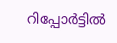റിപ്പോർട്ടിൽ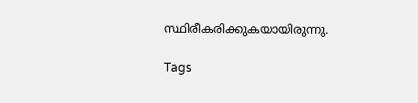സ്ഥിരീകരിക്കുകയായിരുന്നു.

Tags